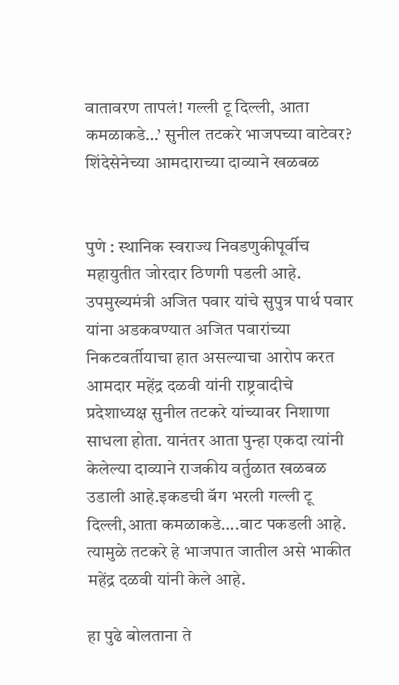वातावरण तापलं! गल्ली टू दिल्ली, आता कमळाकडे…’ सुनील तटकरे भाजपच्या वाटेवर? शिंदेसेनेच्या आमदाराच्या दाव्याने खळबळ


पुणे : स्थानिक स्वराज्य निवडणुकीपूर्वीच महायुतीत जोरदार ठिणगी पडली आहे. उपमुख्यमंत्री अजित पवार यांचे सुपुत्र पार्थ पवार यांना अडकवण्यात अजित पवारांच्या निकटवर्तीयाचा हात असल्याचा आरोप करत आमदार महेंद्र दळवी यांनी राष्ट्रवादीचे प्रदेशाध्यक्ष सुनील तटकरे यांच्यावर निशाणा साधला होता. यानंतर आता पुन्हा एकदा त्यांनी केलेल्या दाव्याने राजकीय वर्तुळात खळबळ उडाली आहे.इकडची बॅग भरली गल्ली टू दिल्ली,आता कमळाकडे….वाट पकडली आहे. त्यामुळे तटकरे हे भाजपात जातील असे भाकीत महेंद्र दळवी यांनी केले आहे.

हा पुढे बोलताना ते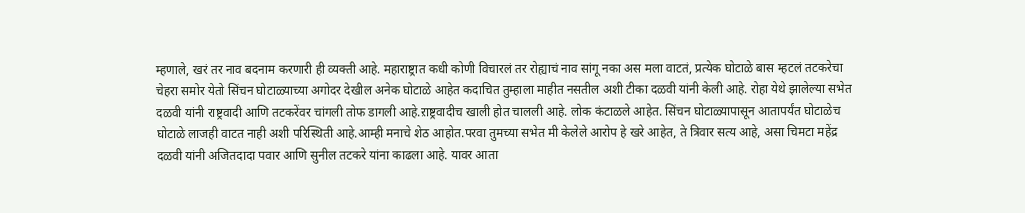म्हणाले, खरं तर नाव बदनाम करणारी ही व्यक्ती आहे. महाराष्ट्रात कधी कोणी विचारलं तर रोह्याचं नाव सांगू नका अस मला वाटतं, प्रत्येक घोटाळे बास म्हटलं तटकरेचा चेहरा समोर येतो सिंचन घोटाळ्याच्या अगोदर देखील अनेक घोटाळे आहेत कदाचित तुम्हाला माहीत नसतील अशी टीका दळवी यांनी केली आहे. रोहा येथे झालेल्या सभेत दळवी यांनी राष्ट्रवादी आणि तटकरेंवर चांगली तोफ डागली आहे.ऱाष्ट्रवादीच खाली होत चालली आहे. लोक कंटाळले आहेत. सिंचन घोटाळ्यापासून आतापर्यंत घोटाळेच घोटाळे लाजही वाटत नाही अशी परिस्थिती आहे.आम्ही मनाचे शेठ आहोत.परवा तुमच्या सभेत मी केलेले आरोप हे खरे आहेत, ते त्रिवार सत्य आहे, असा चिमटा महेंद्र दळवी यांनी अजितदादा पवार आणि सुनील तटकरे यांना काढला आहे. यावर आता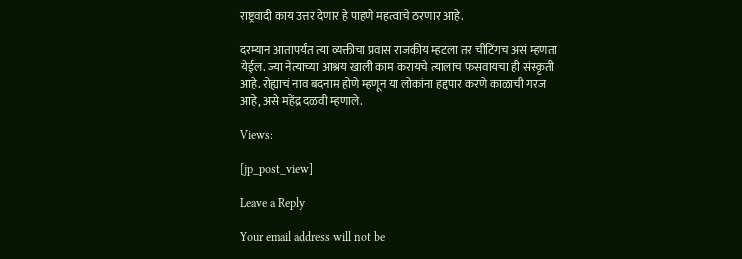राष्ट्रवादी काय उत्तर देणार हे पाहणे महत्वाचे ठरणार आहे.

दरम्यान आतापर्यंत त्या व्यक्तीचा प्रवास राजकीय म्हटला तर चीटिंगच असं म्हणता येईल. ज्या नेत्याच्या आश्रय खाली काम करायचे त्यालाच फसवायचा ही संस्कृती आहे. रोह्याचं नाव बदनाम होणे म्हणून या लोकांना हद्दपार करणे काळाची गरज आहे, असे महेंद्र दळवी म्हणाले.

Views:

[jp_post_view]

Leave a Reply

Your email address will not be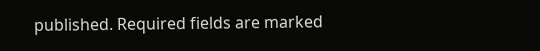published. Required fields are marked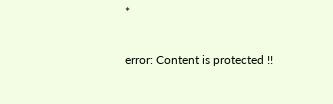*

error: Content is protected !!